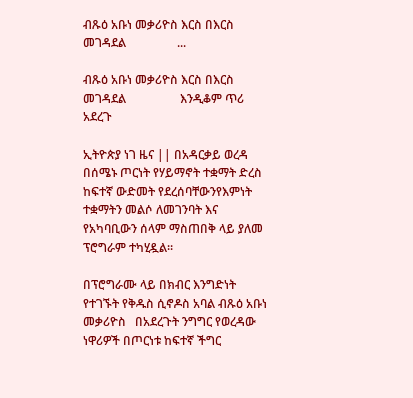ብጹዕ አቡነ መቃሪዮስ እርስ በእርስ መገዳደል                 ...

ብጹዕ አቡነ መቃሪዮስ እርስ በእርስ መገዳደል                  እንዲቆም ጥሪ አደረጉ

ኢትዮጵያ ነገ ዜና || በአዳርቃይ ወረዳ በሰሜኑ ጦርነት የሃይማኖት ተቋማት ድረስ ከፍተኛ ውድመት የደረሰባቸውንየእምነት ተቋማትን መልሶ ለመገንባት እና የአካባቢውን ሰላም ማስጠበቅ ላይ ያለመ ፕሮግራም ተካሂዷል።

በፕሮግራሙ ላይ በክብር እንግድነት የተገኙት የቅዱስ ሲኖዶስ አባል ብጹዕ አቡነ መቃሪዮስ   በአደረጉት ንግግር የወረዳው ነዋሪዎች በጦርነቱ ከፍተኛ ችግር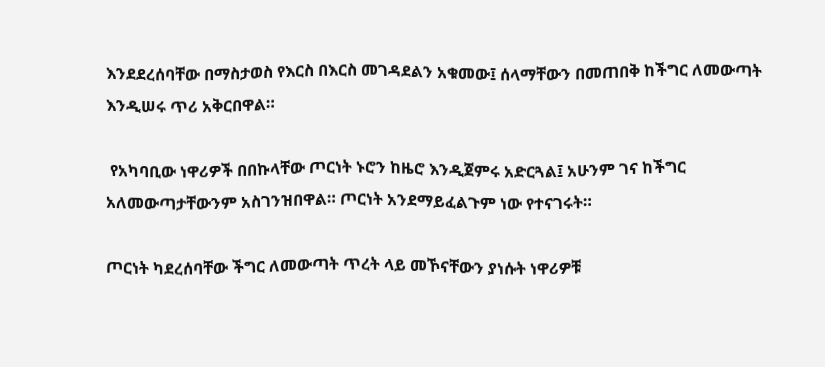እንደደረሰባቸው በማስታወስ የእርስ በእርስ መገዳደልን አቁመው፤ ሰላማቸውን በመጠበቅ ከችግር ለመውጣት እንዲሠሩ ጥሪ አቅርበዋል።

 የአካባቢው ነዋሪዎች በበኩላቸው ጦርነት ኑሮን ከዜሮ እንዲጀምሩ አድርጓል፤ አሁንም ገና ከችግር አለመውጣታቸውንም አስገንዝበዋል። ጦርነት አንደማይፈልጉም ነው የተናገሩት።

ጦርነት ካደረሰባቸው ችግር ለመውጣት ጥረት ላይ መኾናቸውን ያነሱት ነዋሪዎቹ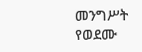መንግሥት የወደሙ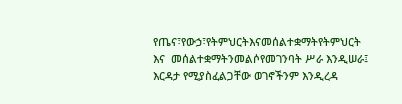የጤና፣የውኃ፣የትምህርትእናመሰልተቋማትየትምህርት እና  መሰልተቋማትንመልሶየመገንባት ሥራ እንዲሠራ፤ እርዳታ የሚያስፈልጋቸው ወገኖችንም እንዲረዳ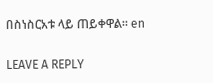በስነስርአቱ ላይ ጠይቀዋል። en

LEAVE A REPLY